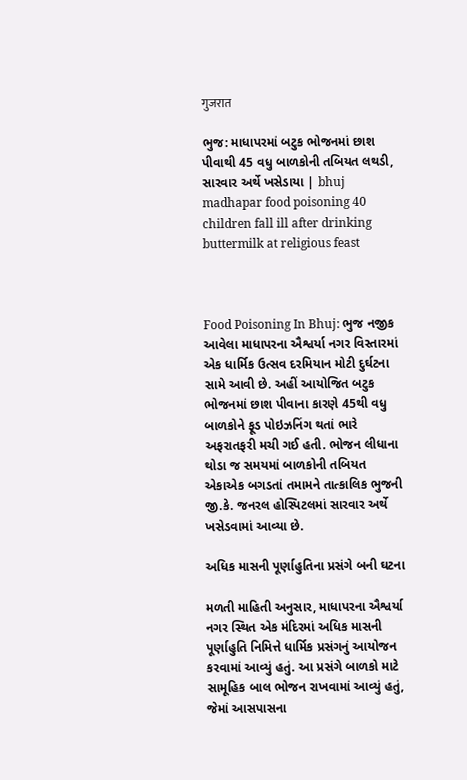गुजरात

ભુજ: માધાપરમાં બટુક ભોજનમાં છાશ પીવાથી 45 વધુ બાળકોની તબિયત લથડી, સારવાર અર્થે ખસેડાયા | bhuj madhapar food poisoning 40 children fall ill after drinking buttermilk at religious feast



Food Poisoning In Bhuj: ભુજ નજીક આવેલા માધાપરના ઐશ્વર્યા નગર વિસ્તારમાં એક ધાર્મિક ઉત્સવ દરમિયાન મોટી દુર્ઘટના સામે આવી છે. અહીં આયોજિત બટુક ભોજનમાં છાશ પીવાના કારણે 45થી વધુ બાળકોને ફૂડ પોઇઝનિંગ થતાં ભારે અફરાતફરી મચી ગઈ હતી. ભોજન લીધાના થોડા જ સમયમાં બાળકોની તબિયત એકાએક બગડતાં તમામને તાત્કાલિક ભુજની જી.કે. જનરલ હોસ્પિટલમાં સારવાર અર્થે ખસેડવામાં આવ્યા છે.

અધિક માસની પૂર્ણાહુતિના પ્રસંગે બની ઘટના

મળતી માહિતી અનુસાર, માધાપરના ઐશ્વર્યા નગર સ્થિત એક મંદિરમાં અધિક માસની પૂર્ણાહુતિ નિમિત્તે ધાર્મિક પ્રસંગનું આયોજન કરવામાં આવ્યું હતું. આ પ્રસંગે બાળકો માટે સામૂહિક બાલ ભોજન રાખવામાં આવ્યું હતું, જેમાં આસપાસના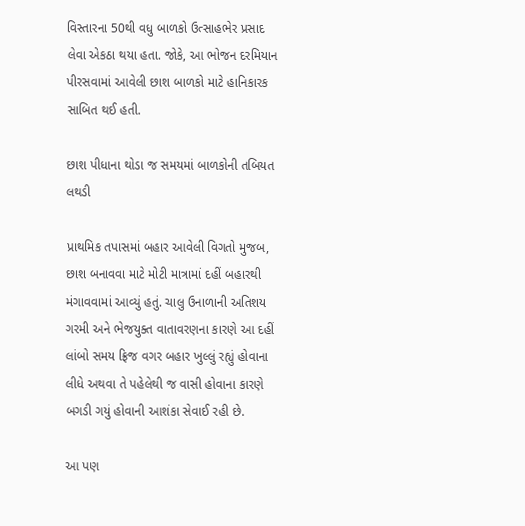વિસ્તારના 50થી વધુ બાળકો ઉત્સાહભેર પ્રસાદ લેવા એકઠા થયા હતા. જોકે, આ ભોજન દરમિયાન પીરસવામાં આવેલી છાશ બાળકો માટે હાનિકારક સાબિત થઈ હતી.

છાશ પીધાના થોડા જ સમયમાં બાળકોની તબિયત લથડી

પ્રાથમિક તપાસમાં બહાર આવેલી વિગતો મુજબ, છાશ બનાવવા માટે મોટી માત્રામાં દહીં બહારથી મંગાવવામાં આવ્યું હતું. ચાલુ ઉનાળાની અતિશય ગરમી અને ભેજયુક્ત વાતાવરણના કારણે આ દહીં લાંબો સમય ફ્રિજ વગર બહાર ખુલ્લું રહ્યું હોવાના લીધે અથવા તે પહેલેથી જ વાસી હોવાના કારણે બગડી ગયું હોવાની આશંકા સેવાઈ રહી છે.

આ પણ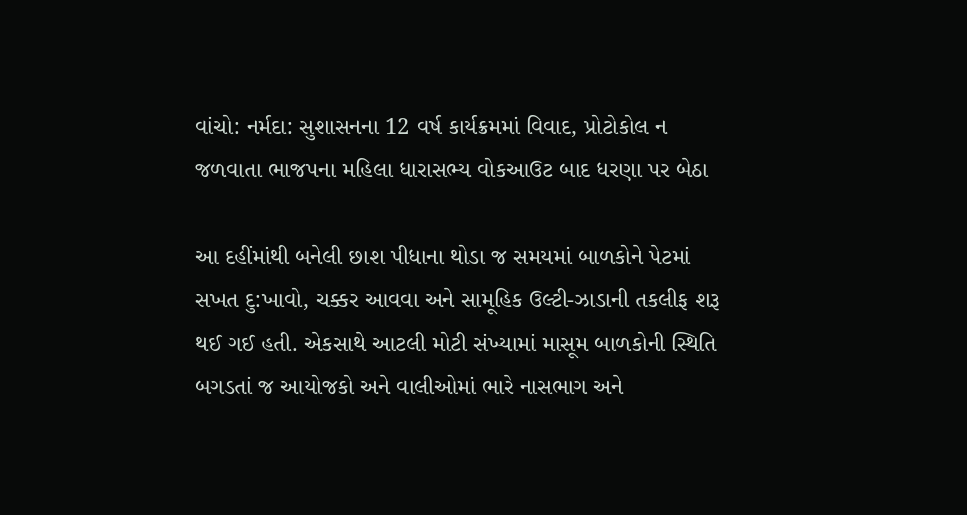વાંચો: નર્મદા: સુશાસનના 12 વર્ષ કાર્યક્રમમાં વિવાદ, પ્રોટોકોલ ન જળવાતા ભાજપના મહિલા ધારાસભ્ય વોકઆઉટ બાદ ધરણા પર બેઠા

આ દહીંમાંથી બનેલી છાશ પીધાના થોડા જ સમયમાં બાળકોને પેટમાં સખત દુ:ખાવો, ચક્કર આવવા અને સામૂહિક ઉલ્ટી-ઝાડાની તકલીફ શરૂ થઈ ગઈ હતી. એકસાથે આટલી મોટી સંખ્યામાં માસૂમ બાળકોની સ્થિતિ બગડતાં જ આયોજકો અને વાલીઓમાં ભારે નાસભાગ અને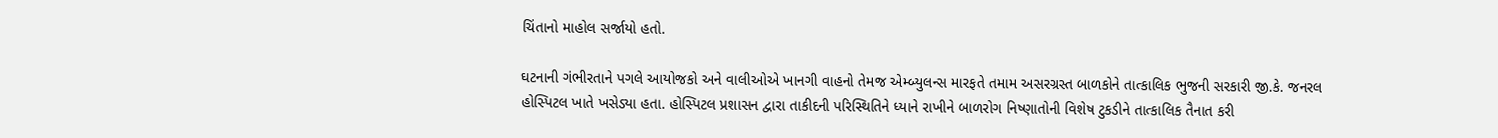ચિંતાનો માહોલ સર્જાયો હતો.

ઘટનાની ગંભીરતાને પગલે આયોજકો અને વાલીઓએ ખાનગી વાહનો તેમજ એમ્બ્યુલન્સ મારફતે તમામ અસરગ્રસ્ત બાળકોને તાત્કાલિક ભુજની સરકારી જી.કે. જનરલ હોસ્પિટલ ખાતે ખસેડ્યા હતા. હોસ્પિટલ પ્રશાસન દ્વારા તાકીદની પરિસ્થિતિને ધ્યાને રાખીને બાળરોગ નિષ્ણાતોની વિશેષ ટુકડીને તાત્કાલિક તૈનાત કરી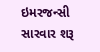ઇમરજન્સી સારવાર શરૂ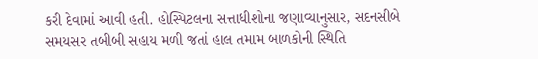કરી દેવામાં આવી હતી. હોસ્પિટલના સત્તાધીશોના જણાવ્યાનુસાર, સદનસીબે સમયસર તબીબી સહાય મળી જતાં હાલ તમામ બાળકોની સ્થિતિ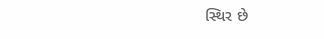સ્થિર છે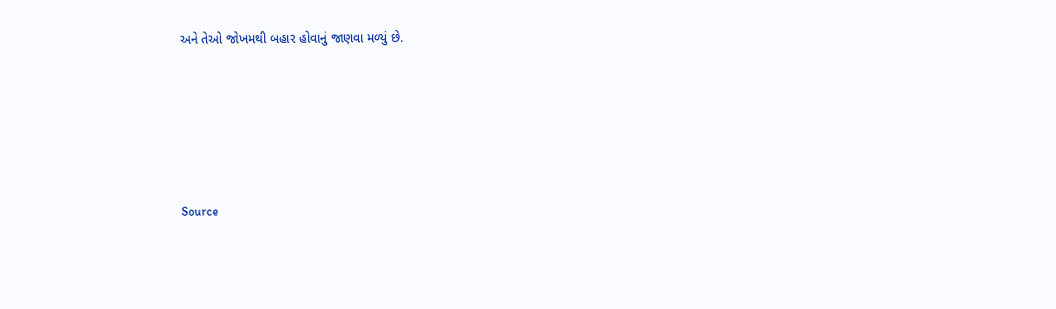અને તેઓ જોખમથી બહાર હોવાનું જાણવા મળ્યું છે.





Source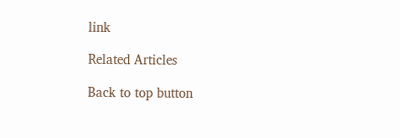link

Related Articles

Back to top button